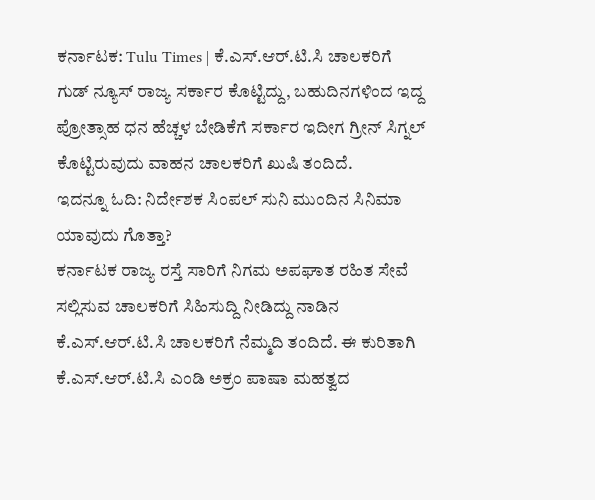ಕರ್ನಾಟಕ: Tulu Times | ಕೆ.ಎಸ್.ಆರ್.ಟಿ.ಸಿ ಚಾಲಕರಿಗೆ ಗುಡ್ ನ್ಯೂಸ್ ರಾಜ್ಯ ಸರ್ಕಾರ ಕೊಟ್ಟಿದ್ದು, ಬಹುದಿನಗಳಿಂದ ಇದ್ದ ಪ್ರೋತ್ಸಾಹ ಧನ ಹೆಚ್ಚಳ ಬೇಡಿಕೆಗೆ ಸರ್ಕಾರ ಇದೀಗ ಗ್ರೀನ್ ಸಿಗ್ನಲ್ ಕೊಟ್ಟಿರುವುದು ವಾಹನ ಚಾಲಕರಿಗೆ ಖುಷಿ ತಂದಿದೆ.
ಇದನ್ನೂ ಓದಿ: ನಿರ್ದೇಶಕ ಸಿಂಪಲ್ ಸುನಿ ಮುಂದಿನ ಸಿನಿಮಾ ಯಾವುದು ಗೊತ್ತಾ?
ಕರ್ನಾಟಕ ರಾಜ್ಯ ರಸ್ತೆ ಸಾರಿಗೆ ನಿಗಮ ಅಪಘಾತ ರಹಿತ ಸೇವೆ ಸಲ್ಲಿಸುವ ಚಾಲಕರಿಗೆ ಸಿಹಿಸುದ್ದಿ ನೀಡಿದ್ದು ನಾಡಿನ ಕೆ.ಎಸ್.ಆರ್.ಟಿ.ಸಿ ಚಾಲಕರಿಗೆ ನೆಮ್ಮದಿ ತಂದಿದೆ. ಈ ಕುರಿತಾಗಿ ಕೆ.ಎಸ್.ಆರ್.ಟಿ.ಸಿ ಎಂಡಿ ಅಕ್ರಂ ಪಾಷಾ ಮಹತ್ವದ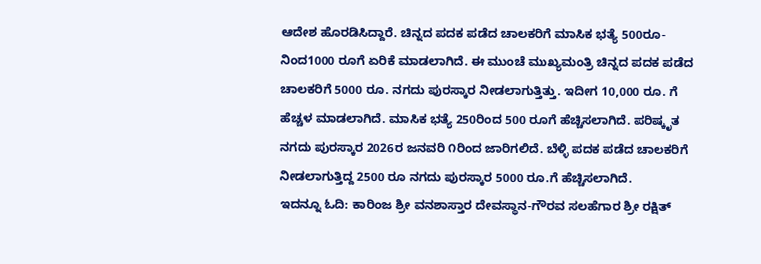ಆದೇಶ ಹೊರಡಿಸಿದ್ದಾರೆ. ಚಿನ್ನದ ಪದಕ ಪಡೆದ ಚಾಲಕರಿಗೆ ಮಾಸಿಕ ಭತ್ಯೆ 500ರೂ-ನಿಂದ1000 ರೂಗೆ ಏರಿಕೆ ಮಾಡಲಾಗಿದೆ. ಈ ಮುಂಚೆ ಮುಖ್ಯಮಂತ್ರಿ ಚಿನ್ನದ ಪದಕ ಪಡೆದ ಚಾಲಕರಿಗೆ 5000 ರೂ. ನಗದು ಪುರಸ್ಕಾರ ನೀಡಲಾಗುತ್ತಿತ್ತು. ಇದೀಗ 10,000 ರೂ. ಗೆ ಹೆಚ್ಚಳ ಮಾಡಲಾಗಿದೆ. ಮಾಸಿಕ ಭತ್ಯೆ 250ರಿಂದ 500 ರೂಗೆ ಹೆಚ್ಚಿಸಲಾಗಿದೆ. ಪರಿಷ್ಕೃತ ನಗದು ಪುರಸ್ಕಾರ 2026ರ ಜನವರಿ ೧ರಿಂದ ಜಾರಿಗಲಿದೆ. ಬೆಳ್ಳಿ ಪದಕ ಪಡೆದ ಚಾಲಕರಿಗೆ ನೀಡಲಾಗುತ್ತಿದ್ದ 2500 ರೂ ನಗದು ಪುರಸ್ಕಾರ 5000 ರೂ.ಗೆ ಹೆಚ್ಚಿಸಲಾಗಿದೆ.
ಇದನ್ನೂ ಓದಿ: ಕಾರಿಂಜ ಶ್ರೀ ವನಶಾಸ್ತಾರ ದೇವಸ್ಥಾನ-ಗೌರವ ಸಲಹೆಗಾರ ಶ್ರೀ ರಕ್ಷಿತ್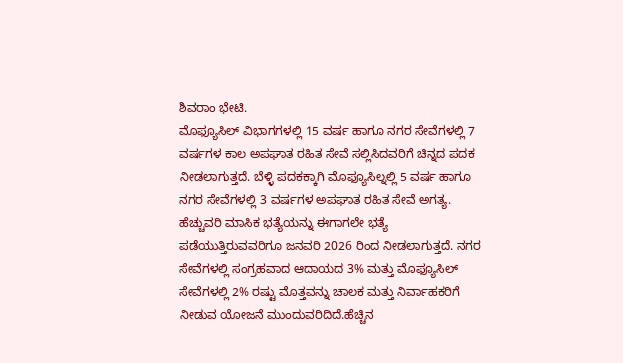ಶಿವರಾಂ ಭೇಟಿ.
ಮೊಫ್ಯೂಸಿಲ್ ವಿಭಾಗಗಳಲ್ಲಿ 15 ವರ್ಷ ಹಾಗೂ ನಗರ ಸೇವೆಗಳಲ್ಲಿ 7 ವರ್ಷಗಳ ಕಾಲ ಅಪಘಾತ ರಹಿತ ಸೇವೆ ಸಲ್ಲಿಸಿದವರಿಗೆ ಚಿನ್ನದ ಪದಕ ನೀಡಲಾಗುತ್ತದೆ. ಬೆಳ್ಳಿ ಪದಕಕ್ಕಾಗಿ ಮೊಫ್ಯೂಸಿಲ್ನಲ್ಲಿ 5 ವರ್ಷ ಹಾಗೂ ನಗರ ಸೇವೆಗಳಲ್ಲಿ 3 ವರ್ಷಗಳ ಅಪಘಾತ ರಹಿತ ಸೇವೆ ಅಗತ್ಯ. ಹೆಚ್ಚುವರಿ ಮಾಸಿಕ ಭತ್ಯೆಯನ್ನು ಈಗಾಗಲೇ ಭತ್ಯೆ ಪಡೆಯುತ್ತಿರುವವರಿಗೂ ಜನವರಿ 2026 ರಿಂದ ನೀಡಲಾಗುತ್ತದೆ. ನಗರ ಸೇವೆಗಳಲ್ಲಿ ಸಂಗ್ರಹವಾದ ಆದಾಯದ 3% ಮತ್ತು ಮೊಫ್ಯೂಸಿಲ್ ಸೇವೆಗಳಲ್ಲಿ 2% ರಷ್ಟು ಮೊತ್ತವನ್ನು ಚಾಲಕ ಮತ್ತು ನಿರ್ವಾಹಕರಿಗೆ ನೀಡುವ ಯೋಜನೆ ಮುಂದುವರಿದಿದೆ.ಹೆಚ್ಚಿನ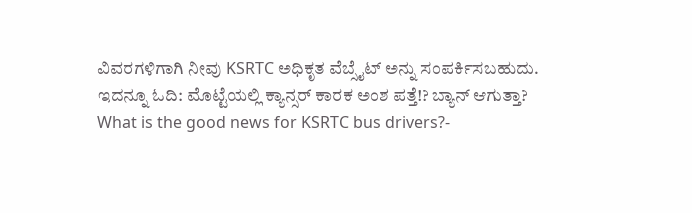ವಿವರಗಳಿಗಾಗಿ ನೀವು KSRTC ಅಧಿಕೃತ ವೆಬ್ಸೈಟ್ ಅನ್ನು ಸಂಪರ್ಕಿಸಬಹುದು.
ಇದನ್ನೂ ಓದಿ: ಮೊಟ್ಟೆಯಲ್ಲಿ ಕ್ಯಾನ್ಸರ್ ಕಾರಕ ಅಂಶ ಪತ್ತೆ!? ಬ್ಯಾನ್ ಆಗುತ್ತಾ?
What is the good news for KSRTC bus drivers?-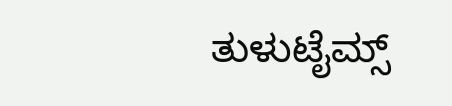ತುಳುಟೈಮ್ಸ್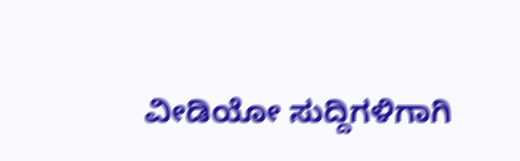ವೀಡಿಯೋ ಸುದ್ದಿಗಳಿಗಾಗಿ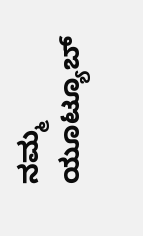ನಮ್ಮ ಯೂಟ್ಯೂಬ್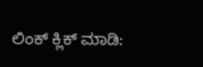ಲಿಂಕ್ ಕ್ಲಿಕ್ ಮಾಡಿ: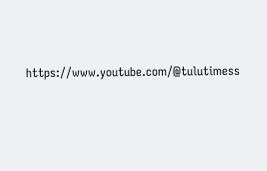https://www.youtube.com/@tulutimess